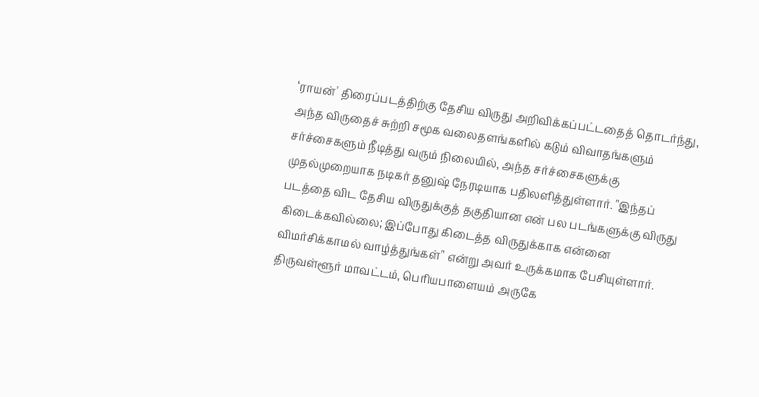‘ராயன்' திரைப்படத்திற்கு தேசிய விருது அறிவிக்கப்பட்டதைத் தொடர்ந்து, அந்த விருதைச் சுற்றி சமூக வலைதளங்களில் கடும் விவாதங்களும் சர்ச்சைகளும் நீடித்து வரும் நிலையில், அந்த சர்ச்சைகளுக்கு முதல்முறையாக நடிகர் தனுஷ் நேரடியாக பதிலளித்துள்ளார். "இந்தப் படத்தை விட தேசிய விருதுக்குத் தகுதியான என் பல படங்களுக்கு விருது கிடைக்கவில்லை; இப்போது கிடைத்த விருதுக்காக என்னை விமர்சிக்காமல் வாழ்த்துங்கள்" என்று அவர் உருக்கமாக பேசியுள்ளார்.
திருவள்ளூர் மாவட்டம், பெரியபாளையம் அருகே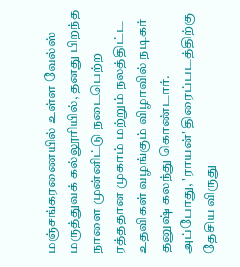மஞ்சங்கரணையில் உள்ள வேல்ஸ் மருத்துவக் கல்லூரியில், தனது பிறந்த நாளை முன்னிட்டு நடைபெற்ற ரத்ததான முகாம் மற்றும் நலத்திட்ட உதவிகள் வழங்கும் விழாவில் நடிகர் தனுஷ் கலந்து கொண்டார். அப்போது, 'ராயன்' திரைப்படத்திற்கு தேசிய விருது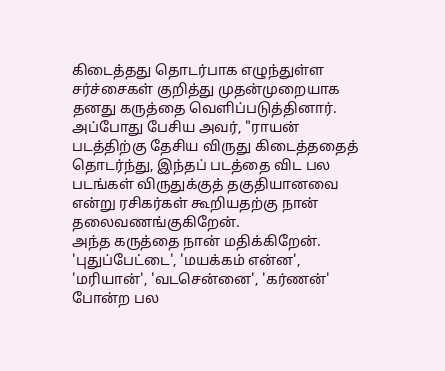கிடைத்தது தொடர்பாக எழுந்துள்ள சர்ச்சைகள் குறித்து முதன்முறையாக தனது கருத்தை வெளிப்படுத்தினார். அப்போது பேசிய அவர், "ராயன் படத்திற்கு தேசிய விருது கிடைத்ததைத் தொடர்ந்து, இந்தப் படத்தை விட பல படங்கள் விருதுக்குத் தகுதியானவை என்று ரசிகர்கள் கூறியதற்கு நான் தலைவணங்குகிறேன்.
அந்த கருத்தை நான் மதிக்கிறேன். 'புதுப்பேட்டை', 'மயக்கம் என்ன', 'மரியான்', 'வடசென்னை', 'கர்ணன்' போன்ற பல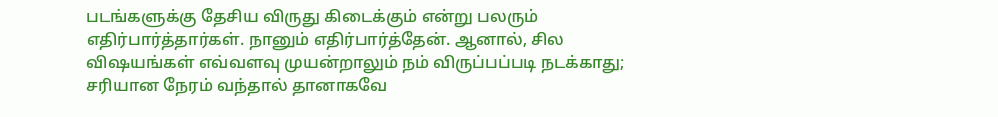படங்களுக்கு தேசிய விருது கிடைக்கும் என்று பலரும் எதிர்பார்த்தார்கள். நானும் எதிர்பார்த்தேன். ஆனால், சில விஷயங்கள் எவ்வளவு முயன்றாலும் நம் விருப்பப்படி நடக்காது; சரியான நேரம் வந்தால் தானாகவே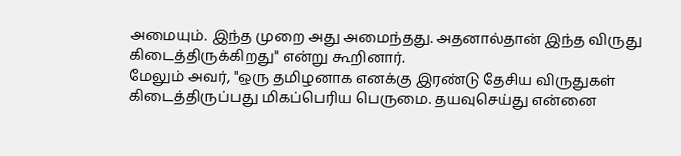அமையும். இந்த முறை அது அமைந்தது. அதனால்தான் இந்த விருது கிடைத்திருக்கிறது" என்று கூறினார்.
மேலும் அவர், "ஒரு தமிழனாக எனக்கு இரண்டு தேசிய விருதுகள் கிடைத்திருப்பது மிகப்பெரிய பெருமை. தயவுசெய்து என்னை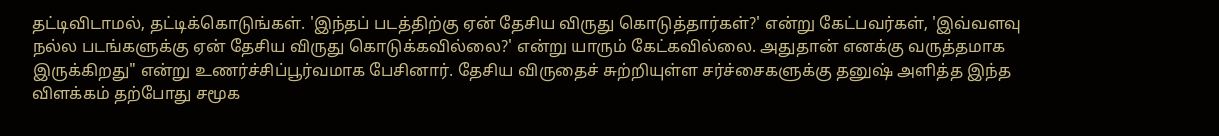தட்டிவிடாமல், தட்டிக்கொடுங்கள். 'இந்தப் படத்திற்கு ஏன் தேசிய விருது கொடுத்தார்கள்?' என்று கேட்பவர்கள், 'இவ்வளவு நல்ல படங்களுக்கு ஏன் தேசிய விருது கொடுக்கவில்லை?' என்று யாரும் கேட்கவில்லை. அதுதான் எனக்கு வருத்தமாக இருக்கிறது" என்று உணர்ச்சிப்பூர்வமாக பேசினார். தேசிய விருதைச் சுற்றியுள்ள சர்ச்சைகளுக்கு தனுஷ் அளித்த இந்த விளக்கம் தற்போது சமூக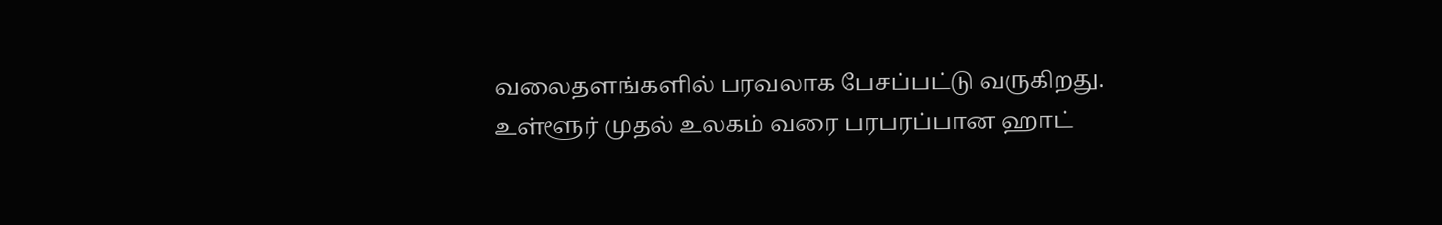வலைதளங்களில் பரவலாக பேசப்பட்டு வருகிறது.
உள்ளூர் முதல் உலகம் வரை பரபரப்பான ஹாட்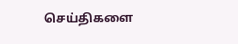செய்திகளை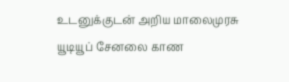உடனுக்குடன் அறிய மாலைமுரசு யூடியூப் சேனலை காண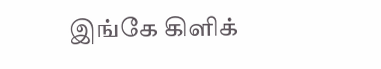இங்கே கிளிக்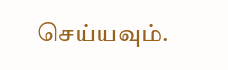செய்யவும்.